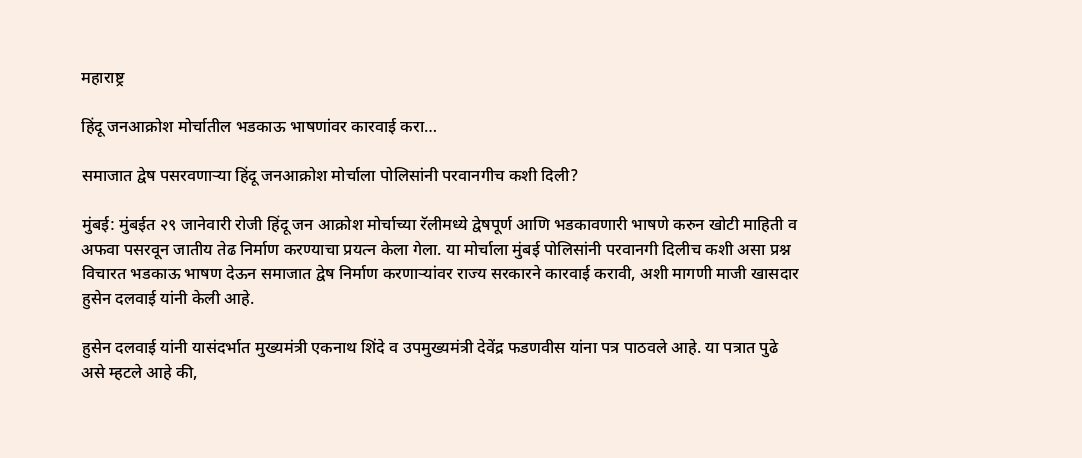महाराष्ट्र

हिंदू जनआक्रोश मोर्चातील भडकाऊ भाषणांवर कारवाई करा…

समाजात द्वेष पसरवणाऱ्या हिंदू जनआक्रोश मोर्चाला पोलिसांनी परवानगीच कशी दिली?

मुंबई: मुंबईत २९ जानेवारी रोजी हिंदू जन आक्रोश मोर्चाच्या रॅलीमध्ये द्वेषपूर्ण आणि भडकावणारी भाषणे करुन खोटी माहिती व अफवा पसरवून जातीय तेढ निर्माण करण्याचा प्रयत्न केला गेला. या मोर्चाला मुंबई पोलिसांनी परवानगी दिलीच कशी असा प्रश्न विचारत भडकाऊ भाषण देऊन समाजात द्वेष निर्माण करणाऱ्यांवर राज्य सरकारने कारवाई करावी, अशी मागणी माजी खासदार हुसेन दलवाई यांनी केली आहे.

हुसेन दलवाई यांनी यासंदर्भात मुख्यमंत्री एकनाथ शिंदे व उपमुख्यमंत्री देवेंद्र फडणवीस यांना पत्र पाठवले आहे. या पत्रात पुढे असे म्हटले आहे की,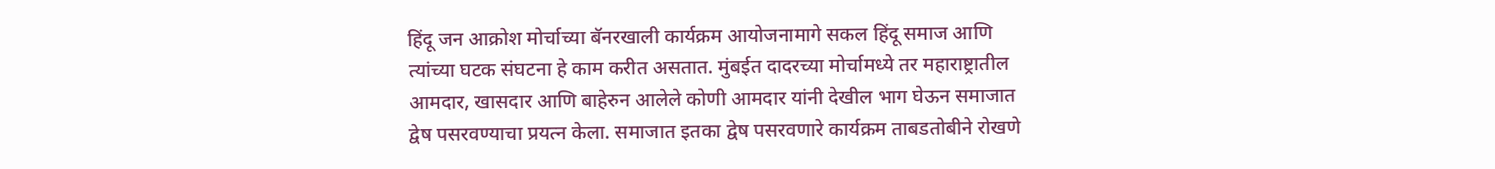हिंदू जन आक्रोश मोर्चाच्या बॅनरखाली कार्यक्रम आयोजनामागे सकल हिंदू समाज आणि त्यांच्या घटक संघटना हे काम करीत असतात. मुंबईत दादरच्या मोर्चामध्ये तर महाराष्ट्रातील आमदार, खासदार आणि बाहेरुन आलेले कोणी आमदार यांनी देखील भाग घेऊन समाजात द्वेष पसरवण्याचा प्रयत्न केला. समाजात इतका द्वेष पसरवणारे कार्यक्रम ताबडतोबीने रोखणे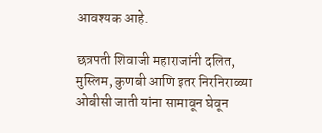आवश्यक आहे.

छत्रपती शिवाजी महाराजांनी दलित, मुस्लिम, कुणबी आणि इतर निरनिराळ्या ओबीसी जाती यांना सामावून घेवून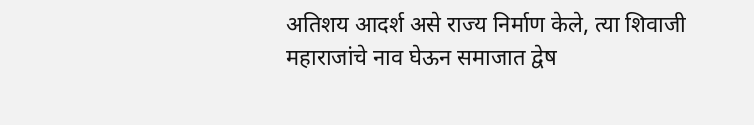अतिशय आदर्श असे राज्य निर्माण केले, त्या शिवाजी महाराजांचे नाव घेऊन समाजात द्वेष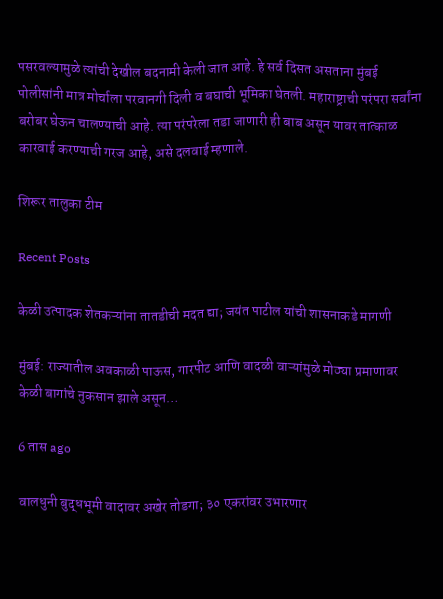पसरवल्यामुळे त्यांची देखील बदनामी केली जात आहे. हे सर्व दिसत असताना मुंबई पोलीसांनी मात्र मोर्चाला परवानगी दिली व बघाची भूमिका घेतली. महाराष्ट्राची परंपरा सर्वांना बरोबर घेऊन चालण्याची आहे. त्या परंपरेला तडा जाणारी ही बाब असून यावर तात्काळ कारवाई करण्याची गरज आहे, असे दलवाई म्हणाले.

शिरूर तालुका टीम

Recent Posts

केळी उत्पादक शेतकऱ्यांना तातडीची मदत द्या; जयंत पाटील यांची शासनाकडे मागणी

मुंबई: राज्यातील अवकाळी पाऊस, गारपीट आणि वादळी वाऱ्यांमुळे मोठ्या प्रमाणावर केळी बागांचे नुकसान झाले असून…

6 तास ago

वालधुनी बुद्धभूमी वादावर अखेर तोडगा; ३० एकरांवर उभारणार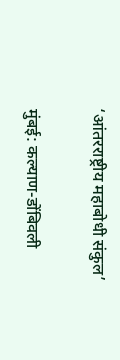‘आंतरराष्ट्रीय महाबोधी संकुल’

मुंबई: कल्याण-डोंबिवली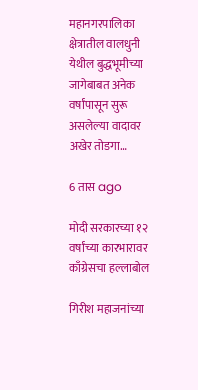महानगरपालिका क्षेत्रातील वालधुनी येथील बुद्धभूमीच्या जागेबाबत अनेक वर्षांपासून सुरू असलेल्या वादावर अखेर तोडगा…

6 तास ago

मोदी सरकारच्या १२ वर्षांच्या कारभारावर काँग्रेसचा हल्लाबोल

गिरीश महाजनांच्या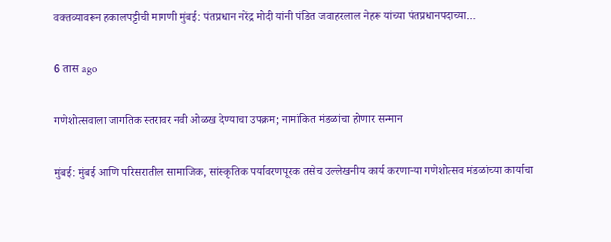वक्तव्यावरून हकालपट्टीची मागणी मुंबई: पंतप्रधान नरेंद्र मोदी यांनी पंडित जवाहरलाल नेहरू यांच्या पंतप्रधानपदाच्या…

6 तास ago

गणेशोत्सवाला जागतिक स्तरावर नवी ओळख देण्याचा उपक्रम; नामांकित मंडळांचा होणार सन्मान

मुंबई: मुंबई आणि परिसरातील सामाजिक, सांस्कृतिक पर्यावरणपूरक तसेच उल्लेखनीय कार्य करणाऱ्या गणेशोत्सव मंडळांच्या कार्याचा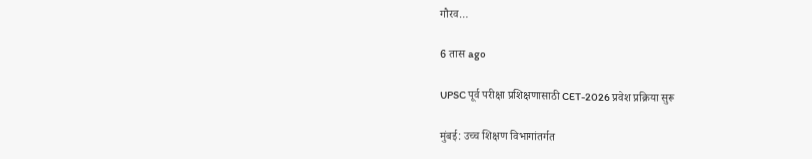गौरव…

6 तास ago

UPSC पूर्व परीक्षा प्रशिक्षणासाठी CET-2026 प्रवेश प्रक्रिया सुरू

मुंबई: उच्च शिक्षण विभागांतर्गत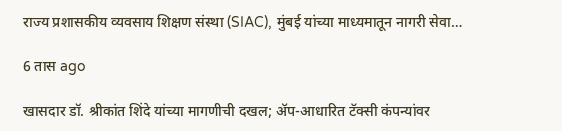राज्य प्रशासकीय व्यवसाय शिक्षण संस्था (SIAC), मुंबई यांच्या माध्यमातून नागरी सेवा…

6 तास ago

खासदार डॉ. श्रीकांत शिंदे यांच्या मागणीची दखल; ॲप-आधारित टॅक्सी कंपन्यांवर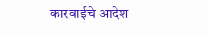कारवाईचे आदेश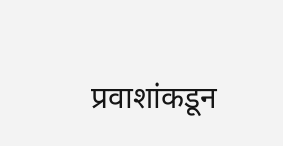प्रवाशांकडून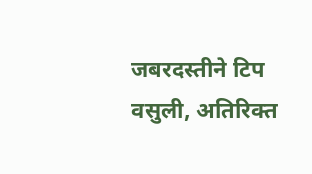जबरदस्तीने टिप वसुली, अतिरिक्त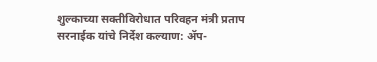शुल्काच्या सक्तीविरोधात परिवहन मंत्री प्रताप सरनाईक यांचे निर्देश कल्याण: ॲप-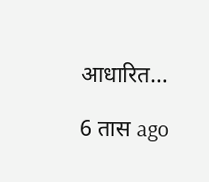आधारित…

6 तास ago